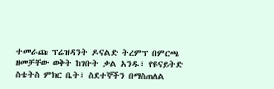ተመራጩ ፕሬዝዳንት ዶናልድ ትረምፕ በምርጫ ዘመቻቸው ወቅት ከገቡት ቃል አንዱ፣ የዩናይትድ ስቴትስ ምክር ቤት፣ ስደተኞችን በማስጠለል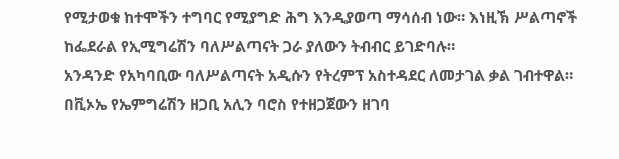የሚታወቁ ከተሞችን ተግባር የሚያግድ ሕግ እንዲያወጣ ማሳሰብ ነው። እነዚኽ ሥልጣኖች ከፌደራል የኢሚግሬሽን ባለሥልጣናት ጋራ ያለውን ትብብር ይገድባሉ።
አንዳንድ የአካባቢው ባለሥልጣናት አዲሱን የትረምፕ አስተዳደር ለመታገል ቃል ገብተዋል።
በቪኦኤ የኤምግሬሽን ዘጋቢ አሊን ባሮስ የተዘጋጀውን ዘገባ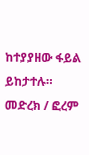ከተያያዘው ፋይል ይከታተሉ።
መድረክ / ፎረም